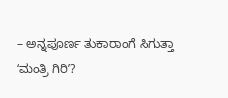– ಅನ್ನಪೂರ್ಣ ತುಕಾರಾಂಗೆ ಸಿಗುತ್ತಾ ʻಮಂತ್ರಿ ಗಿರಿʼ?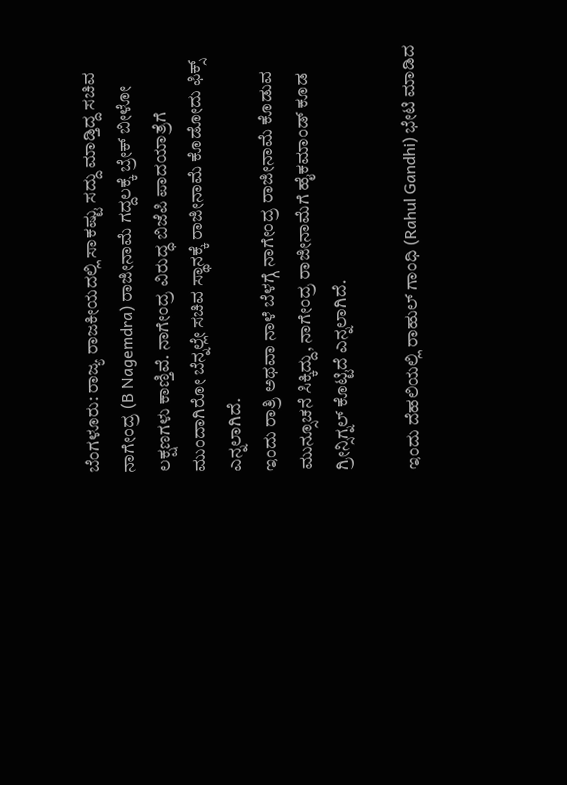ಬೆಂಗಳೂರು: ರಾಜ್ಯ ರಾಜಕೀಯದಲ್ಲಿ ಸಾಕಷ್ಟು ಸದ್ದು ಮಾಡ್ತಿದ್ದ ಸಚಿವ ನಾಗೇಂದ್ರ (B Nagemdra) ರಾಜೀನಾಮೆ ಗದ್ದಲಕ್ಕೆ ಬ್ರೇಕ್ ಬೀಳೋ ಲಕ್ಷಣಗಳು ಕಾಣ್ತಿವೆ. ನಾಗೇಂದ್ರ ವಿರುದ್ಧ ಬಿಜೆಪಿ ಪಾದಯಾತ್ರೆಗೆ ಮುಂದಾಗಿರೋ ಬೆನ್ನಲ್ಲೇ ಸಚಿವ ಸ್ಥಾನಕ್ಕೆ ರಾಜೀನಾಮೆ ಕೊಡೋದು ಫಿಕ್ಸ್ ಎನ್ನಲಾಗಿದೆ.
ಇಂದು ರಾತ್ರಿ ಅಥವಾ ನಾಳೆ ಬೆಳಗ್ಗೆ ನಾಗೇಂದ್ರ ರಾಜೀನಾಮೆ ಕೊಡುವ ಮುನ್ಸೂಚನೆ ಸಿಕ್ಕಿದ್ದು, ನಾಗೇಂದ್ರ ರಾಜೀನಾಮೆಗೆ ಹೈಕಮಾಂಡ್ ಕೂಡ ಗ್ರೀನ್ಸಿಗ್ನಲ್ ಕೊಟ್ಟಿದೆ ಎನ್ನಲಾಗಿದೆ.

ಇಂದು ದೆಹಲಿಯಲ್ಲಿ ರಾಹುಲ್ ಗಾಂಧಿ (Rahul Gandhi) ಭೇಟಿ ಮಾಡಿದ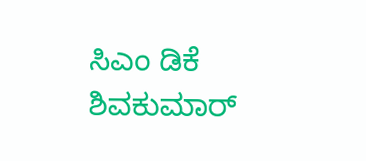ಸಿಎಂ ಡಿಕೆ ಶಿವಕುಮಾರ್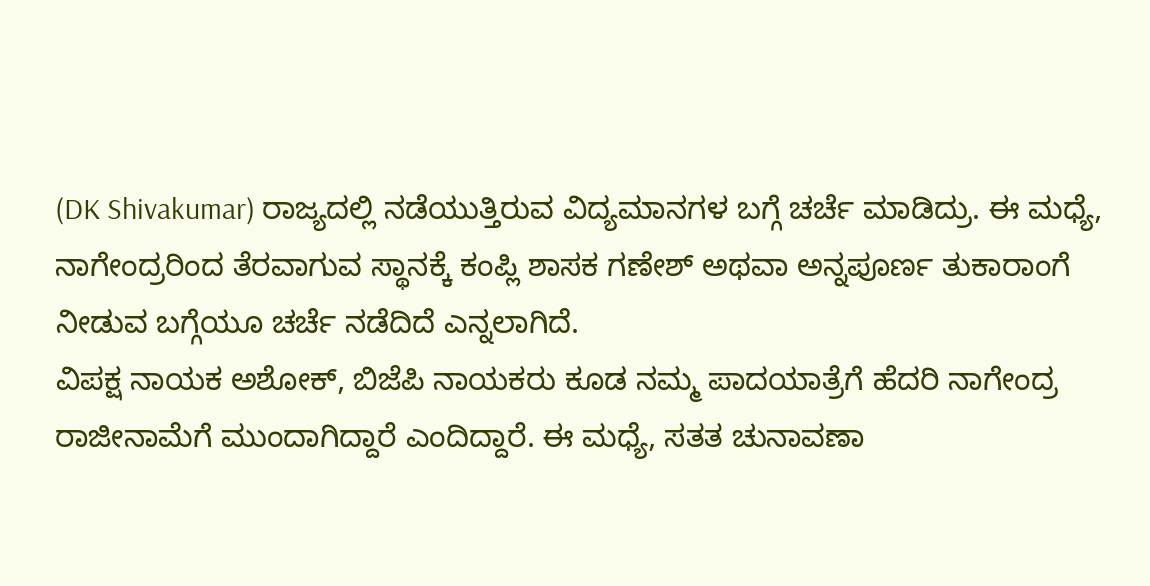(DK Shivakumar) ರಾಜ್ಯದಲ್ಲಿ ನಡೆಯುತ್ತಿರುವ ವಿದ್ಯಮಾನಗಳ ಬಗ್ಗೆ ಚರ್ಚೆ ಮಾಡಿದ್ರು. ಈ ಮಧ್ಯೆ, ನಾಗೇಂದ್ರರಿಂದ ತೆರವಾಗುವ ಸ್ಥಾನಕ್ಕೆ ಕಂಪ್ಲಿ ಶಾಸಕ ಗಣೇಶ್ ಅಥವಾ ಅನ್ನಪೂರ್ಣ ತುಕಾರಾಂಗೆ ನೀಡುವ ಬಗ್ಗೆಯೂ ಚರ್ಚೆ ನಡೆದಿದೆ ಎನ್ನಲಾಗಿದೆ.
ವಿಪಕ್ಷ ನಾಯಕ ಅಶೋಕ್, ಬಿಜೆಪಿ ನಾಯಕರು ಕೂಡ ನಮ್ಮ ಪಾದಯಾತ್ರೆಗೆ ಹೆದರಿ ನಾಗೇಂದ್ರ ರಾಜೀನಾಮೆಗೆ ಮುಂದಾಗಿದ್ದಾರೆ ಎಂದಿದ್ದಾರೆ. ಈ ಮಧ್ಯೆ, ಸತತ ಚುನಾವಣಾ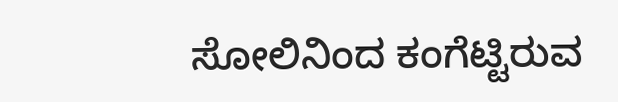ಸೋಲಿನಿಂದ ಕಂಗೆಟ್ಟಿರುವ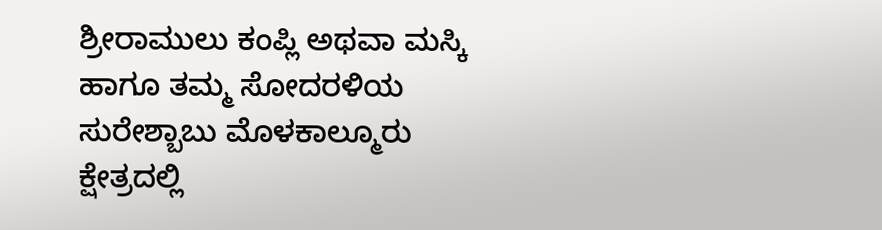ಶ್ರೀರಾಮುಲು ಕಂಪ್ಲಿ ಅಥವಾ ಮಸ್ಕಿ ಹಾಗೂ ತಮ್ಮ ಸೋದರಳಿಯ ಸುರೇಶ್ಬಾಬು ಮೊಳಕಾಲ್ಮೂರು ಕ್ಷೇತ್ರದಲ್ಲಿ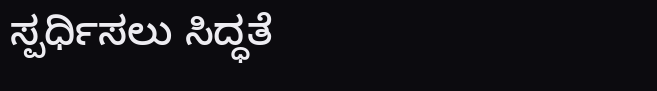ಸ್ಪರ್ಧಿಸಲು ಸಿದ್ಧತೆ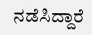ನಡೆಸಿದ್ದಾರೆ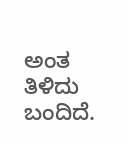ಅಂತ ತಿಳಿದು ಬಂದಿದೆ.